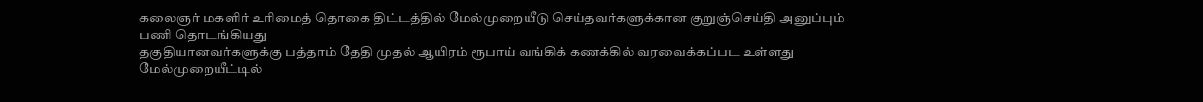கலைஞர் மகளிர் உரிமைத் தொகை திட்டத்தில் மேல்முறையீடு செய்தவர்களுக்கான குறுஞ்செய்தி அனுப்பும் பணி தொடங்கியது
தகுதியானவர்களுக்கு பத்தாம் தேதி முதல் ஆயிரம் ரூபாய் வங்கிக் கணக்கில் வரவைக்கப்பட உள்ளது
மேல்முறையீட்டில்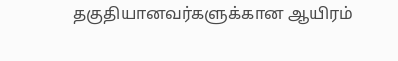தகுதியானவர்களுக்கான ஆயிரம்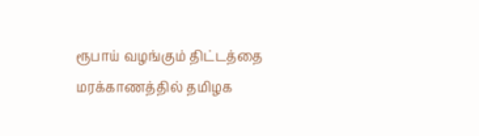ரூபாய் வழங்கும் திட்டத்தை மரக்காணத்தில் தமிழக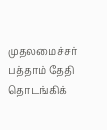முதலமைச்சர் பத்தாம் தேதி தொடங்கிக்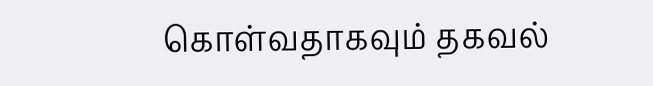கொள்வதாகவும் தகவல்